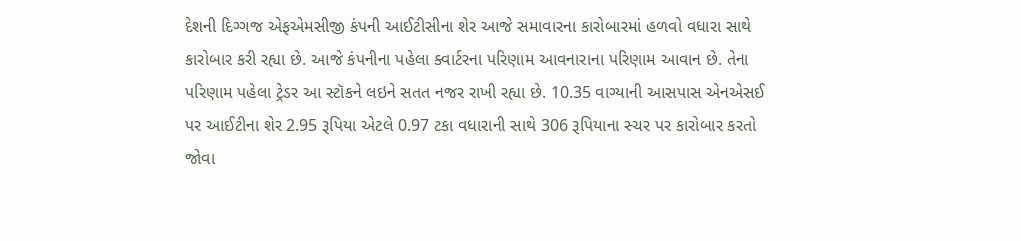દેશની દિગ્ગજ એફએમસીજી કંપની આઈટીસીના શેર આજે સમાવારના કારોબારમાં હળવો વધારા સાથે કારોબાર કરી રહ્યા છે. આજે કંપનીના પહેલા ક્વાર્ટરના પરિણામ આવનારાના પરિણામ આવાન છે. તેના પરિણામ પહેલા ટ્રેડર આ સ્ટૉકને લઇને સતત નજર રાખી રહ્યા છે. 10.35 વાગ્યાની આસપાસ એનએસઈ પર આઈટીના શેર 2.95 રૂપિયા એટલે 0.97 ટકા વધારાની સાથે 306 રૂપિયાના સ્ચર પર કારોબાર કરતો જોવા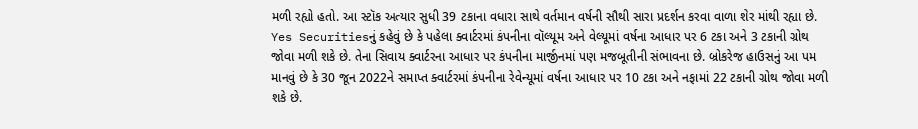મળી રહ્યો હતો. આ સ્ટૉક અત્યાર સુધી 39 ટકાના વધારા સાથે વર્તમાન વર્ષની સૌથી સારા પ્રદર્શન કરવા વાળા શેર માંથી રહ્યા છે.
Yes Securitiesનું કહેવું છે કે પહેલા ક્વાર્ટરમાં કંપનીના વૉલ્યૂમ અને વેલ્યૂમાં વર્ષના આધાર પર 6 ટકા અને 3 ટકાની ગ્રોથ જોવા મળી શકે છે. તેના સિવાય ક્વાર્ટરના આધાર પર કંપનીના માર્જીનમાં પણ મજબૂતીની સંભાવના છે. બ્રોકરેજ હાઉસનું આ પમ માનવું છે કે 30 જૂન 2022ને સમાપ્ત ક્વાર્ટરમાં કંપનીના રેવેન્યૂમાં વર્ષના આધાર પર 10 ટકા અને નફામાં 22 ટકાની ગ્રોથ જોવા મળી શકે છે.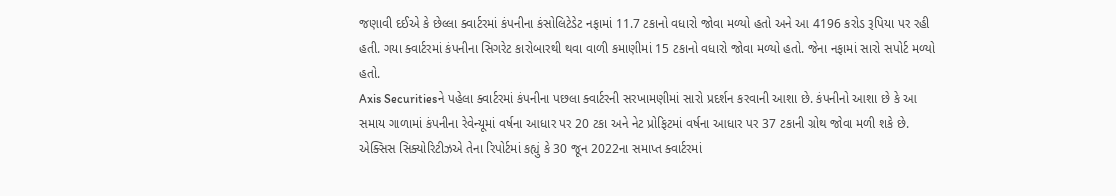જણાવી દઈએ કે છેલ્લા ક્વાર્ટરમાં કંપનીના કંસોલિટેડેટ નફામાં 11.7 ટકાનો વધારો જોવા મળ્યો હતો અને આ 4196 કરોડ રૂપિયા પર રહી હતી. ગયા ક્વાર્ટરમાં કંપનીના સિગરેટ કારોબારથી થવા વાળી કમાણીમાં 15 ટકાનો વધારો જોવા મળ્યો હતો. જેના નફામાં સારો સપોર્ટ મળ્યો હતો.
Axis Securitiesને પહેલા ક્વાર્ટરમાં કંપનીના પછલા ક્વાર્ટરની સરખામણીમાં સારો પ્રદર્શન કરવાની આશા છે. કંપનીનો આશા છે કે આ સમાય ગાળામાં કંપનીના રેવેન્યૂમાં વર્ષના આધાર પર 20 ટકા અને નેટ પ્રોફિટમાં વર્ષના આધાર પર 37 ટકાની ગ્રોથ જોવા મળી શકે છે.
એક્સિસ સિક્યોરિટીઝએ તેના રિપોર્ટમાં કહ્યું કે 30 જૂન 2022ના સમાપ્ત ક્વાર્ટરમાં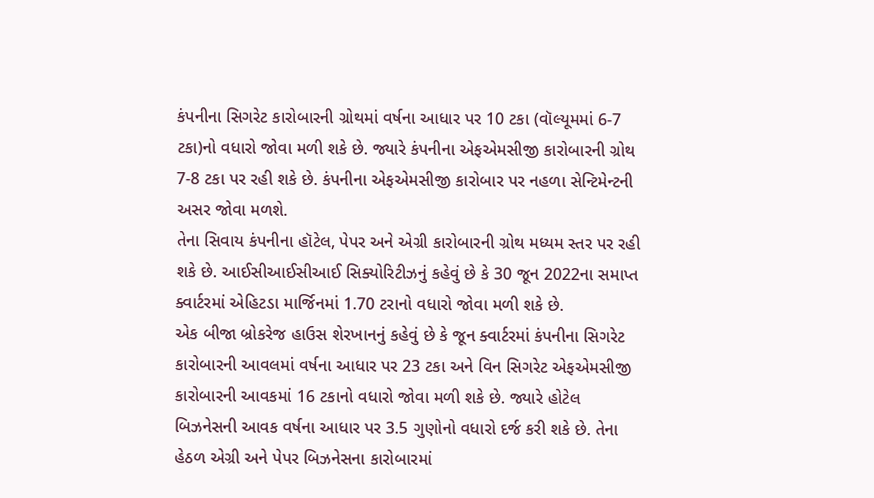કંપનીના સિગરેટ કારોબારની ગ્રોથમાં વર્ષના આધાર પર 10 ટકા (વૉલ્યૂમમાં 6-7 ટકા)નો વધારો જોવા મળી શકે છે. જ્યારે કંપનીના એફએમસીજી કારોબારની ગ્રોથ 7-8 ટકા પર રહી શકે છે. કંપનીના એફએમસીજી કારોબાર પર નહળા સેન્ટિમેન્ટની અસર જોવા મળશે.
તેના સિવાય કંપનીના હૉટેલ, પેપર અને એગ્રી કારોબારની ગ્રોથ મધ્યમ સ્તર પર રહી શકે છે. આઈસીઆઈસીઆઈ સિક્યોરિટીઝનું કહેવું છે કે 30 જૂન 2022ના સમાપ્ત ક્વાર્ટરમાં એહિટડા માર્જિનમાં 1.70 ટરાનો વધારો જોવા મળી શકે છે.
એક બીજા બ્રોકરેજ હાઉસ શેરખાનનું કહેવું છે કે જૂન ક્વાર્ટરમાં કંપનીના સિગરેટ કારોબારની આવલમાં વર્ષના આધાર પર 23 ટકા અને વિન સિગરેટ એફએમસીજી કારોબારની આવકમાં 16 ટકાનો વધારો જોવા મળી શકે છે. જ્યારે હોટેલ બિઝનેસની આવક વર્ષના આધાર પર 3.5 ગુણોનો વધારો દર્જ કરી શકે છે. તેના હેઠળ એગ્રી અને પેપર બિઝનેસના કારોબારમાં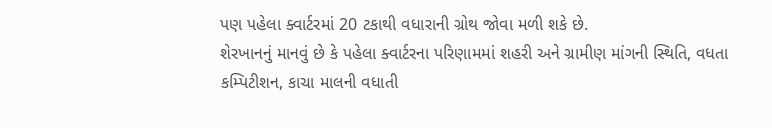પણ પહેલા ક્વાર્ટરમાં 20 ટકાથી વધારાની ગ્રોથ જોવા મળી શકે છે.
શેરખાનનું માનવું છે કે પહેલા ક્વાર્ટરના પરિણામમાં શહરી અને ગ્રામીણ માંગની સ્થિતિ, વધતા કમ્પિટીશન, કાચા માલની વધાતી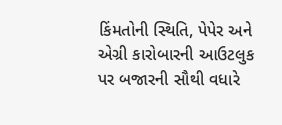કિંમતોની સ્થિતિ, પેપેર અને એગ્રી કારોબારની આઉટલુક પર બજારની સૌથી વધારે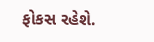ફોકસ રહેશે.